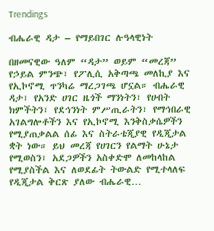Trendings

ብሔራዊ ዳታ – የማይበገር ሉዓላዊነት

በዘመናዊው ዓለም “ዳታ” ወይም “መረጃ” የኃይል ምንጭ፣ የፖሊሲ አቅጣጫ መለኪያ እና የኢኮኖሚ ጥንካሬ ማረጋገጫ ሆኗል። ብሔራዊ ዳታ፣ የአንድ ሀገር ዜጎች ማንነትን፣ የሀብት ክምችትን፣ የደኅንነት ምሥጢራትን፣ የማኅበራዊ አገልግሎቶችን እና የኢኮኖሚ እንቅስቃሴዎችን የሚያጠቃልል ሰፊ እና ስትራቴጂያዊ የዲጂታል ቋት ነው። ይህ መረጃ የሀገርን የልማት ሁኔታ የሚወስን፣ አደጋዎችን አስቀድሞ ለመከላከል የሚያስችል እና ለወደፊት ትውልድ የሚተላለፍ የዲጂታል ቅርጽ ያለው ብሔራዊ…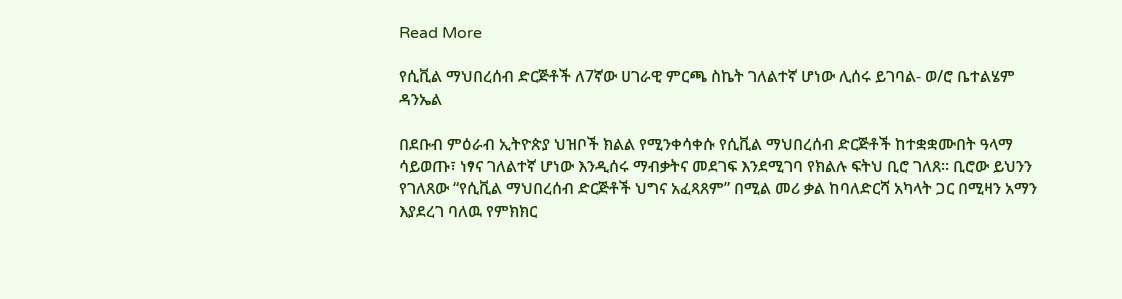Read More

የሲቪል ማህበረሰብ ድርጅቶች ለ7ኛው ሀገራዊ ምርጫ ስኬት ገለልተኛ ሆነው ሊሰሩ ይገባል- ወ/ሮ ቤተልሄም ዳንኤል

በደቡብ ምዕራብ ኢትዮጵያ ህዝቦች ክልል የሚንቀሳቀሱ የሲቪል ማህበረሰብ ድርጅቶች ከተቋቋሙበት ዓላማ ሳይወጡ፣ ነፃና ገለልተኛ ሆነው እንዲሰሩ ማብቃትና መደገፍ እንደሚገባ የክልሉ ፍትህ ቢሮ ገለጸ። ቢሮው ይህንን የገለጸው “የሲቪል ማህበረሰብ ድርጅቶች ህግና አፈጻጸም” በሚል መሪ ቃል ከባለድርሻ አካላት ጋር በሚዛን አማን እያደረገ ባለዉ የምክክር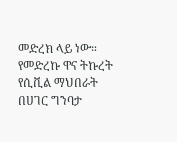መድረክ ላይ ነው። የመድረኩ ዋና ትኩረት የሲቪል ማህበራት በሀገር ግንባታ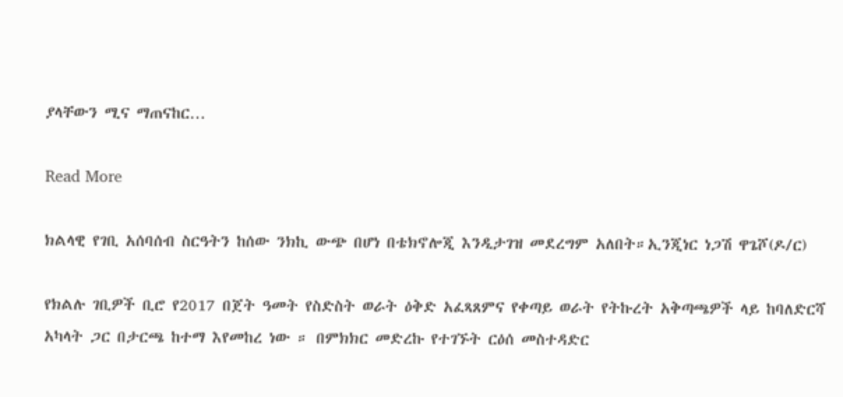ያላቸውን ሚና ማጠናከር…

Read More

ክልላዊ የገቢ አሰባሰብ ስርዓትን ከሰው ንክኪ ውጭ በሆነ በቴክኖሎጂ እንዲታገዝ መደረግም አለበት።ኢንጂነር ነጋሽ ዋጌሾ(ዶ/ር)

የክልሉ ገቢዎች ቢሮ የ2017 በጀት ዓመት የስድስት ወራት ዕቅድ አፈጻጸምና የቀጣይ ወራት የትኩረት አቅጣጫዎች ላይ ከባለድርሻ አካላት ጋር በታርጫ ከተማ እየመከረ ነው ። በምክክር መድረኩ የተገኙት ርዕሰ መስተዳድር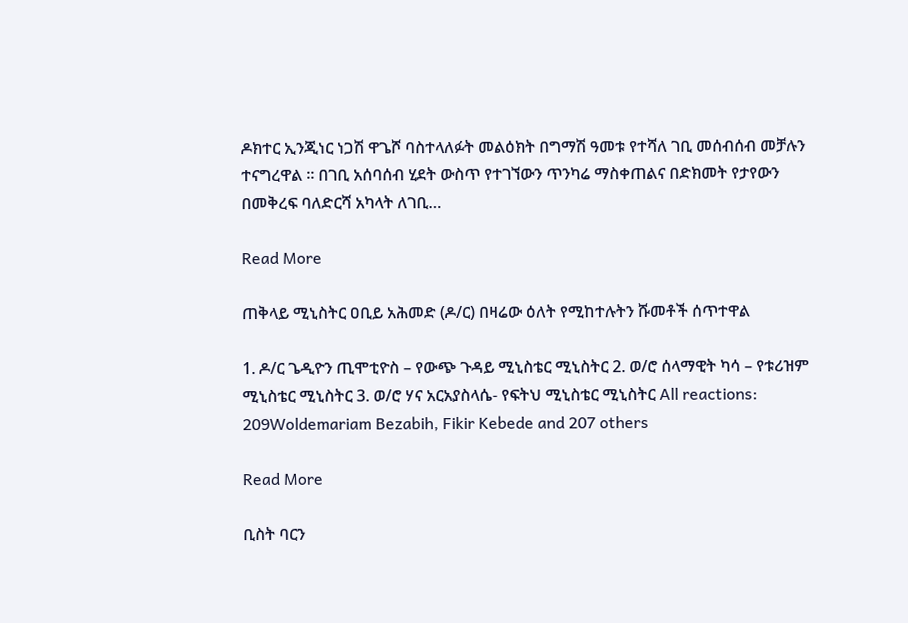ዶክተር ኢንጂነር ነጋሽ ዋጌሾ ባስተላለፉት መልዕክት በግማሽ ዓመቱ የተሻለ ገቢ መሰብሰብ መቻሉን ተናግረዋል ። በገቢ አሰባሰብ ሂደት ውስጥ የተገኘውን ጥንካሬ ማስቀጠልና በድክመት የታየውን በመቅረፍ ባለድርሻ አካላት ለገቢ…

Read More

ጠቅላይ ሚኒስትር ዐቢይ አሕመድ (ዶ/ር) በዛሬው ዕለት የሚከተሉትን ሹመቶች ሰጥተዋል

1. ዶ/ር ጌዲዮን ጢሞቲዮስ – የውጭ ጉዳይ ሚኒስቴር ሚኒስትር 2. ወ/ሮ ሰላማዊት ካሳ – የቱሪዝም ሚኒስቴር ሚኒስትር 3. ወ/ሮ ሃና አርአያስላሴ- የፍትህ ሚኒስቴር ሚኒስትር All reactions: 209Woldemariam Bezabih, Fikir Kebede and 207 others

Read More

ቢስት ባርን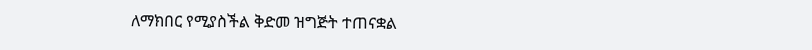ለማክበር የሚያስችል ቅድመ ዝግጅት ተጠናቋል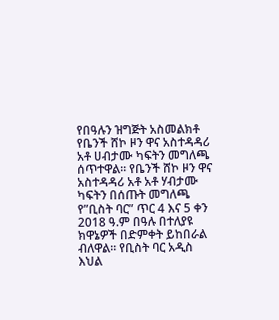የበዓሉን ዝግጅት አስመልክቶ የቤንች ሸኮ ዞን ዋና አስተዳዳሪ አቶ ሀብታሙ ካፍትን መግለጫ ሰጥተዋል። የቤንች ሸኮ ዞን ዋና አስተዳዳሪ አቶ አቶ ሃብታሙ ካፍትን በሰጡት መግለጫ የ”ቢስት ባር” ጥር 4 እና 5 ቀን 2018 ዓ.ም በዓሉ በተለያዩ ክዋኔዎች በድምቀት ይከበራል ብለዋል። የቢስት ባር አዲስ እህል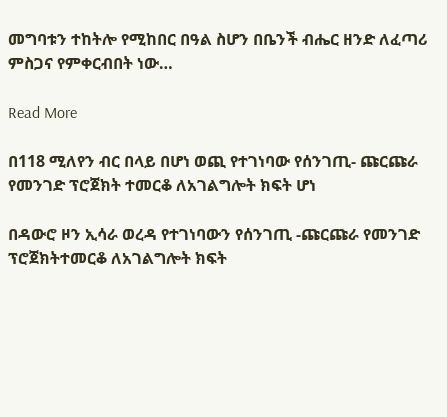መግባቱን ተከትሎ የሚከበር በዓል ስሆን በቤንች ብሔር ዘንድ ለፈጣሪ ምስጋና የምቀርብበት ነው…

Read More

በ118 ሚለየን ብር በላይ በሆነ ወጪ የተገነባው የሰንገጢ- ጩርጩራ የመንገድ ፕሮጀክት ተመርቆ ለአገልግሎት ክፍት ሆነ

በዳውሮ ዞን ኢሳራ ወረዳ የተገነባውን የሰንገጢ -ጩርጩራ የመንገድ ፕሮጀክትተመርቆ ለአገልግሎት ክፍት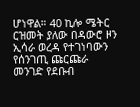ሆነዋል። 40 ኪሎ ሜትር ርዝመት ያለው በዳውሮ ዞን ኢሳራ ወረዳ የተገነባውን የሰንገጢ ጩርጩራ መንገድ የደቡብ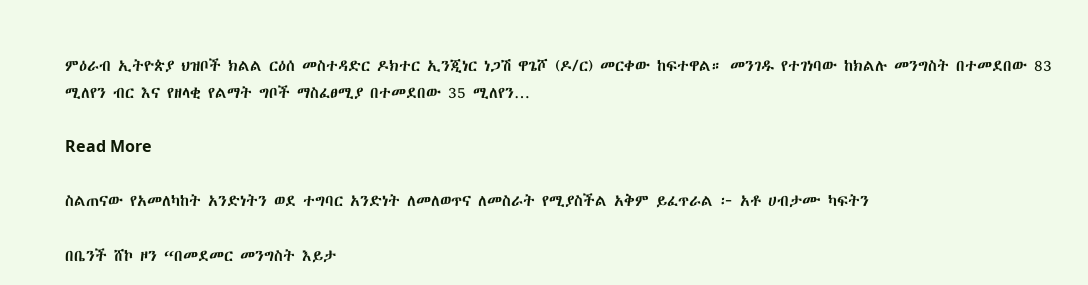ምዕራብ ኢትዮጵያ ህዝቦች ክልል ርዕሰ መስተዳድር ዶክተር ኢንጂነር ነጋሽ ዋጌሾ (ዶ/ር) መርቀው ከፍተዋል። መንገዱ የተገነባው ከክልሉ መንግስት በተመደበው 83 ሚለየን ብር እና የዘላቂ የልማት ግቦች ማስፈፀሚያ በተመደበው 35 ሚለየን…

Read More

ስልጠናው የአመለካከት አንድነትን ወደ ተግባር አንድነት ለመለወጥና ለመስራት የሚያስችል አቅም ይፈጥራል ፦ አቶ ሀብታሙ ካፍትን

በቤንች ሸኮ ዞን “በመደመር መንግስት እይታ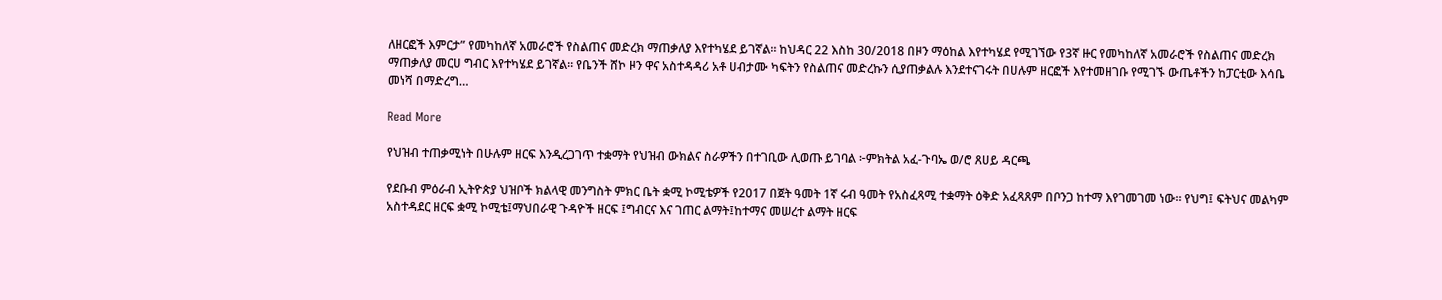ለዘርፎች እምርታ” የመካከለኛ አመራሮች የስልጠና መድረክ ማጠቃለያ እየተካሄደ ይገኛል። ከህዳር 22 እስከ 30/2018 በዞን ማዕከል እየተካሄደ የሚገኘው የ3ኛ ዙር የመካከለኛ አመራሮች የስልጠና መድረክ ማጠቃለያ መርሀ ግብር እየተካሄደ ይገኛል። የቤንች ሸኮ ዞን ዋና አስተዳዳሪ አቶ ሀብታሙ ካፍትን የስልጠና መድረኩን ሲያጠቃልሉ እንደተናገሩት በሀሉም ዘርፎች እየተመዘገቡ የሚገኙ ውጤቶችን ከፓርቲው እሳቤ መነሻ በማድረግ…

Read More

የህዝብ ተጠቃሚነት በሁሉም ዘርፍ እንዲረጋገጥ ተቋማት የህዝብ ውክልና ስራዎችን በተገቢው ሊወጡ ይገባል ፦ምክትል አፈ-ጉባኤ ወ/ሮ ጸሀይ ዳርጫ

የደቡብ ምዕራብ ኢትዮጵያ ህዝቦች ክልላዊ መንግስት ምክር ቤት ቋሚ ኮሚቴዎች የ2017 በጀት ዓመት 1ኛ ሩብ ዓመት የአስፈጻሚ ተቋማት ዕቅድ አፈጻጸም በቦንጋ ከተማ እየገመገመ ነው። የህግ፤ ፍትህና መልካም አስተዳደር ዘርፍ ቋሚ ኮሚቴ፤ማህበራዊ ጉዳዮች ዘርፍ ፤ግብርና እና ገጠር ልማት፤ከተማና መሠረተ ልማት ዘርፍ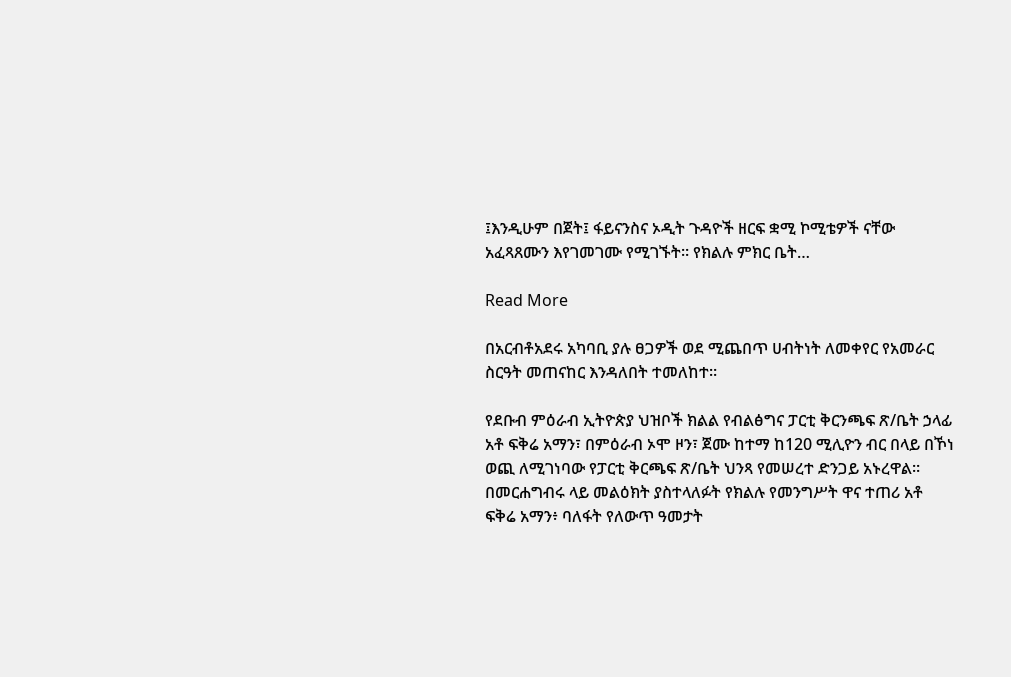፤እንዲሁም በጀት፤ ፋይናንስና ኦዲት ጉዳዮች ዘርፍ ቋሚ ኮሚቴዎች ናቸው አፈጻጸሙን እየገመገሙ የሚገኙት። የክልሉ ምክር ቤት…

Read More

በአርብቶአደሩ አካባቢ ያሉ ፀጋዎች ወደ ሚጨበጥ ሀብትነት ለመቀየር የአመራር ስርዓት መጠናከር እንዳለበት ተመለከተ።

የደቡብ ምዕራብ ኢትዮጵያ ህዝቦች ክልል የብልፅግና ፓርቲ ቅርንጫፍ ጽ/ቤት ኃላፊ አቶ ፍቅሬ አማን፣ በምዕራብ ኦሞ ዞን፣ ጀሙ ከተማ ከ120 ሚሊዮን ብር በላይ በኾነ ወጪ ለሚገነባው የፓርቲ ቅርጫፍ ጽ/ቤት ህንጻ የመሠረተ ድንጋይ አኑረዋል። በመርሐግብሩ ላይ መልዕክት ያስተላለፉት የክልሉ የመንግሥት ዋና ተጠሪ አቶ ፍቅሬ አማን፥ ባለፋት የለውጥ ዓመታት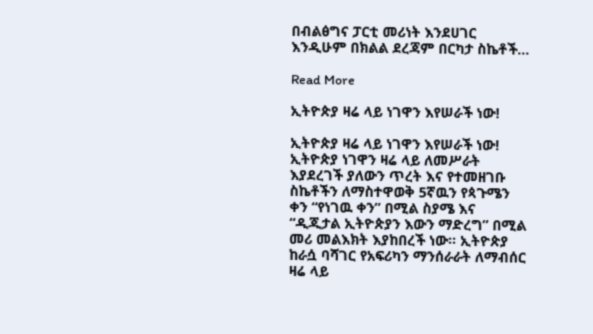በብልፅግና ፓርቲ መሪነት እንደሀገር እንዲሁም በክልል ደረጃም በርካታ ስኬቶች…

Read More

ኢትዮጵያ ዛሬ ላይ ነገዋን እየሠራች ነው!

ኢትዮጵያ ዛሬ ላይ ነገዋን እየሠራች ነው! ኢትዮጵያ ነገዋን ዛሬ ላይ ለመሥራት እያደረገች ያለውን ጥረት እና የተመዘገቡ ስኬቶችን ለማስተዋወቅ 5ኛዉን የጳጉሜን ቀን “የነገዉ ቀን” በሚል ስያሜ እና “ዲጂታል ኢትዮጵያን እውን ማድረግ” በሚል መሪ መልእክት እያከበረች ነው፡፡ ኢትዮጵያ ከራሷ ባሻገር የአፍሪካን ማንሰራራት ለማብሰር ዛሬ ላይ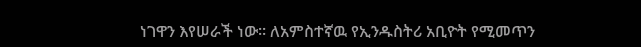ነገዋን እየሠራች ነው፡፡ ለአምስተኛዉ የኢንዱስትሪ አቢዮት የሚመጥን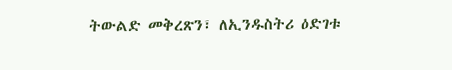ትውልድ መቅረጽን፣ ለኢንዱስትሪ ዕድገቱ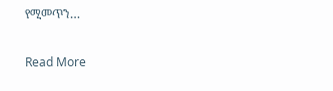የሚመጥን…

Read More